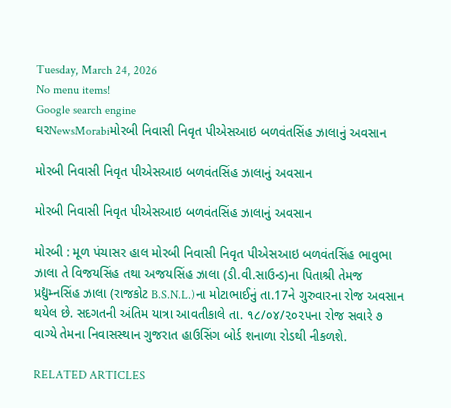Tuesday, March 24, 2026
No menu items!
Google search engine
ઘરNewsMorabiમોરબી નિવાસી નિવૃત પીએસઆઇ બળવંતસિંહ ઝાલાનું અવસાન

મોરબી નિવાસી નિવૃત પીએસઆઇ બળવંતસિંહ ઝાલાનું અવસાન

મોરબી નિવાસી નિવૃત પીએસઆઇ બળવંતસિંહ ઝાલાનું અવસાન

મોરબી : મૂળ પંચાસર હાલ મોરબી નિવાસી નિવૃત પીએસઆઇ બળવંતસિંહ ભાવુભા ઝાલા તે વિજયસિંહ તથા અજયસિંહ ઝાલા (ડી.વી.સાઉન્ડ)ના પિતાશ્રી તેમજ પ્રદ્યુમ્નસિંહ ઝાલા (રાજકોટ B.S.N.L.)ના મોટાભાઈનું તા.17ને ગુરુવારના રોજ અવસાન થયેલ છે. સદગતની અંતિમ યાત્રા આવતીકાલે તા. ૧૮/૦૪/૨૦૨૫ના રોજ સવારે ૭ વાગ્યે તેમના નિવાસસ્થાન ગુજરાત હાઉસિંગ બોર્ડ શનાળા રોડથી નીકળશે.

RELATED ARTICLES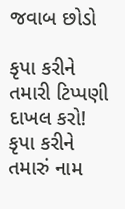જવાબ છોડો

કૃપા કરીને તમારી ટિપ્પણી દાખલ કરો!
કૃપા કરીને તમારું નામ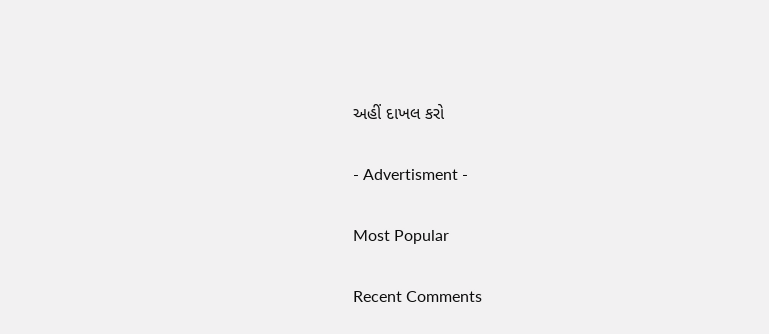અહીં દાખલ કરો

- Advertisment -

Most Popular

Recent Comments